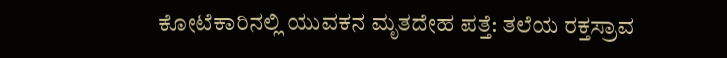ಕೋಟೆಕಾರಿನಲ್ಲಿ ಯುವಕನ ಮೃತದೇಹ ಪತ್ತೆ: ತಲೆಯ ರಕ್ತಸ್ರಾವ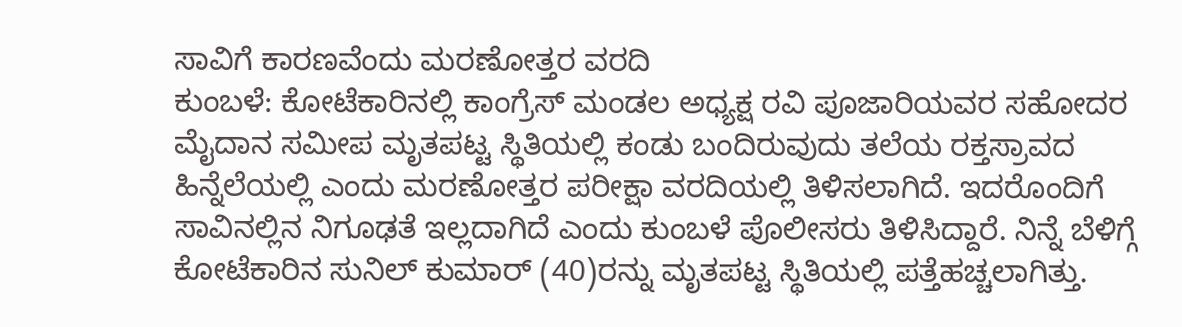ಸಾವಿಗೆ ಕಾರಣವೆಂದು ಮರಣೋತ್ತರ ವರದಿ
ಕುಂಬಳೆ: ಕೋಟೆಕಾರಿನಲ್ಲಿ ಕಾಂಗ್ರೆಸ್ ಮಂಡಲ ಅಧ್ಯಕ್ಷ ರವಿ ಪೂಜಾರಿಯವರ ಸಹೋದರ ಮೈದಾನ ಸಮೀಪ ಮೃತಪಟ್ಟ ಸ್ಥಿತಿಯಲ್ಲಿ ಕಂಡು ಬಂದಿರುವುದು ತಲೆಯ ರಕ್ತಸ್ರಾವದ ಹಿನ್ನೆಲೆಯಲ್ಲಿ ಎಂದು ಮರಣೋತ್ತರ ಪರೀಕ್ಷಾ ವರದಿಯಲ್ಲಿ ತಿಳಿಸಲಾಗಿದೆ. ಇದರೊಂದಿಗೆ ಸಾವಿನಲ್ಲಿನ ನಿಗೂಢತೆ ಇಲ್ಲದಾಗಿದೆ ಎಂದು ಕುಂಬಳೆ ಪೊಲೀಸರು ತಿಳಿಸಿದ್ದಾರೆ. ನಿನ್ನೆ ಬೆಳಿಗ್ಗೆ ಕೋಟೆಕಾರಿನ ಸುನಿಲ್ ಕುಮಾರ್ (40)ರನ್ನು ಮೃತಪಟ್ಟ ಸ್ಥಿತಿಯಲ್ಲಿ ಪತ್ತೆಹಚ್ಚಲಾಗಿತ್ತು.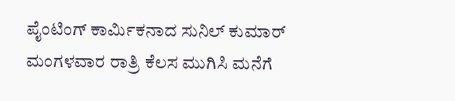ಪೈಂಟಿಂಗ್ ಕಾರ್ಮಿಕನಾದ ಸುನಿಲ್ ಕುಮಾರ್ ಮಂಗಳವಾರ ರಾತ್ರಿ ಕೆಲಸ ಮುಗಿಸಿ ಮನೆಗೆ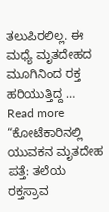ತಲುಪಿರಲಿಲ್ಲ. ಈ ಮಧ್ಯೆ ಮೃತದೇಹದ ಮೂಗಿನಿಂದ ರಕ್ತ ಹರಿಯುತ್ತಿದ್ದ …
Read more “ಕೋಟೆಕಾರಿನಲ್ಲಿ ಯುವಕನ ಮೃತದೇಹ ಪತ್ತೆ: ತಲೆಯ ರಕ್ತಸ್ರಾವ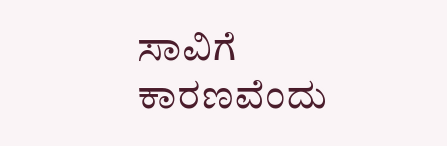ಸಾವಿಗೆ ಕಾರಣವೆಂದು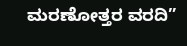ಮರಣೋತ್ತರ ವರದಿ”